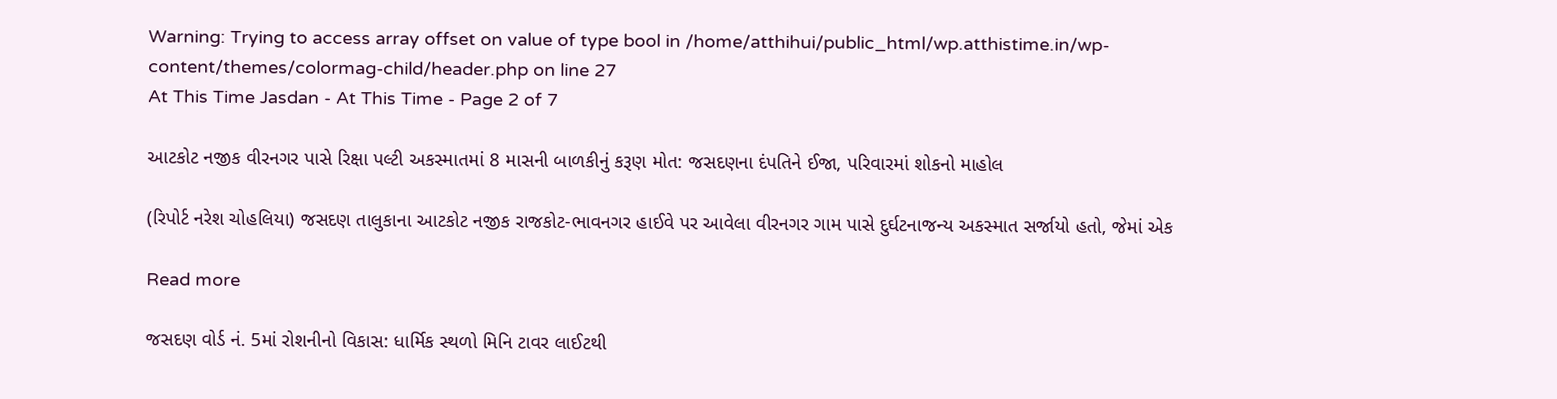Warning: Trying to access array offset on value of type bool in /home/atthihui/public_html/wp.atthistime.in/wp-content/themes/colormag-child/header.php on line 27
At This Time Jasdan - At This Time - Page 2 of 7

આટકોટ નજીક વીરનગર પાસે રિક્ષા પલ્ટી અકસ્માતમાં 8 માસની બાળકીનું કરૂણ મોત: જસદણના દંપતિને ઈજા, પરિવારમાં શોકનો માહોલ

(રિપોર્ટ નરેશ ચોહલિયા) જસદણ તાલુકાના આટકોટ નજીક રાજકોટ-ભાવનગર હાઈવે પર આવેલા વીરનગર ગામ પાસે દુર્ઘટનાજન્ય અકસ્માત સર્જાયો હતો, જેમાં એક

Read more

જસદણ વોર્ડ નં. 5માં રોશનીનો વિકાસ: ધાર્મિક સ્થળો મિનિ ટાવર લાઈટથી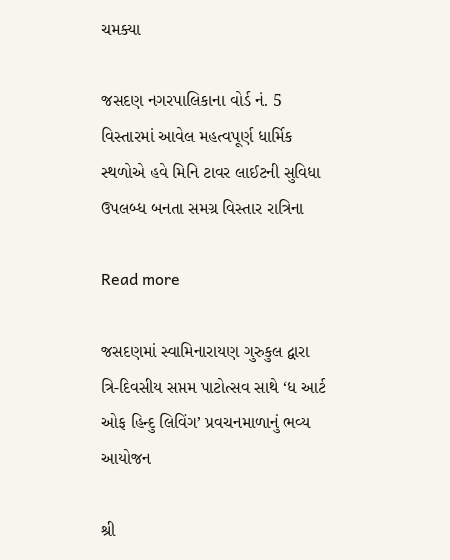ચમક્યા

જસદણ નગરપાલિકાના વોર્ડ નં. 5 વિસ્તારમાં આવેલ મહત્વપૂર્ણ ધાર્મિક સ્થળોએ હવે મિનિ ટાવર લાઈટની સુવિધા ઉપલબ્ધ બનતા સમગ્ર વિસ્તાર રાત્રિના

Read more

જસદણમાં સ્વામિનારાયણ ગુરુકુલ દ્વારા ત્રિ-દિવસીય સપ્તમ પાટોત્સવ સાથે ‘ધ આર્ટ ઓફ હિન્દુ લિવિંગ’ પ્રવચનમાળાનું ભવ્ય આયોજન

શ્રી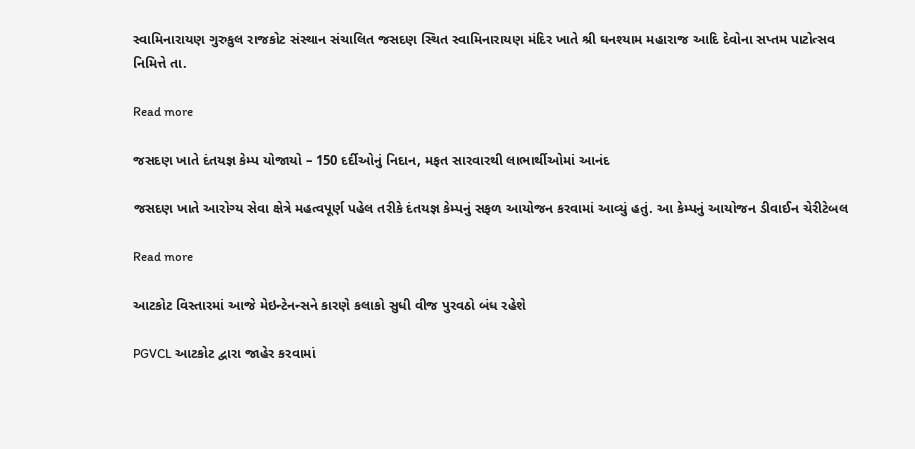સ્વામિનારાયણ ગુરુકુલ રાજકોટ સંસ્થાન સંચાલિત જસદણ સ્થિત સ્વામિનારાયણ મંદિર ખાતે શ્રી ઘનશ્યામ મહારાજ આદિ દેવોના સપ્તમ પાટોત્સવ નિમિત્તે તા.

Read more

જસદણ ખાતે દંતયજ્ઞ કેમ્પ યોજાયો – 150 દર્દીઓનું નિદાન, મફત સારવારથી લાભાર્થીઓમાં આનંદ

જસદણ ખાતે આરોગ્ય સેવા ક્ષેત્રે મહત્વપૂર્ણ પહેલ તરીકે દંતયજ્ઞ કેમ્પનું સફળ આયોજન કરવામાં આવ્યું હતું. આ કેમ્પનું આયોજન ડીવાઈન ચેરીટેબલ

Read more

આટકોટ વિસ્તારમાં આજે મેઇન્ટેનન્સને કારણે કલાકો સુધી વીજ પુરવઠો બંધ રહેશે

PGVCL આટકોટ દ્વારા જાહેર કરવામાં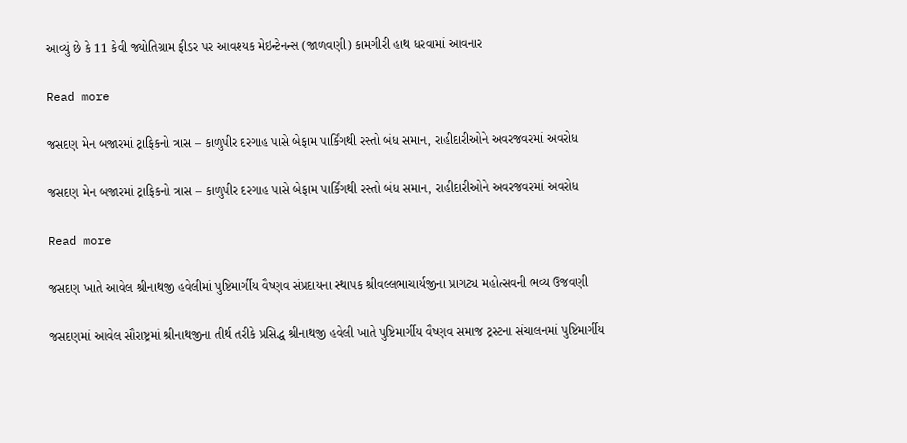આવ્યું છે કે 11 કેવી જ્યોતિગ્રામ ફીડર પર આવશ્યક મેઇન્ટેનન્સ (જાળવણી) કામગીરી હાથ ધરવામાં આવનાર

Read more

જસદણ મેન બજારમાં ટ્રાફિકનો ત્રાસ – કાળુપીર દરગાહ પાસે બેફામ પાર્કિંગથી રસ્તો બંધ સમાન, રાહીદારીઓને અવરજવરમાં અવરોધ

જસદણ મેન બજારમાં ટ્રાફિકનો ત્રાસ – કાળુપીર દરગાહ પાસે બેફામ પાર્કિંગથી રસ્તો બંધ સમાન, રાહીદારીઓને અવરજવરમાં અવરોધ

Read more

જસદણ ખાતે આવેલ શ્રીનાથજી હવેલીમાં પુષ્ટિમાર્ગીય વૈષ્ણવ સંપ્રદાયના સ્થાપક શ્રીવલ્લભાચાર્યજીના પ્રાગટ્ય મહોત્સવની ભવ્ય ઉજવણી

જસદણમાં આવેલ સૌરાષ્ટ્રમાં શ્રીનાથજીના તીર્થ તરીકે પ્રસિદ્ધ શ્રીનાથજી હવેલી ખાતે પુષ્ટિમાર્ગીય વૈષ્ણવ સમાજ ટ્રસ્ટના સંચાલનમાં પુષ્ટિમાર્ગીય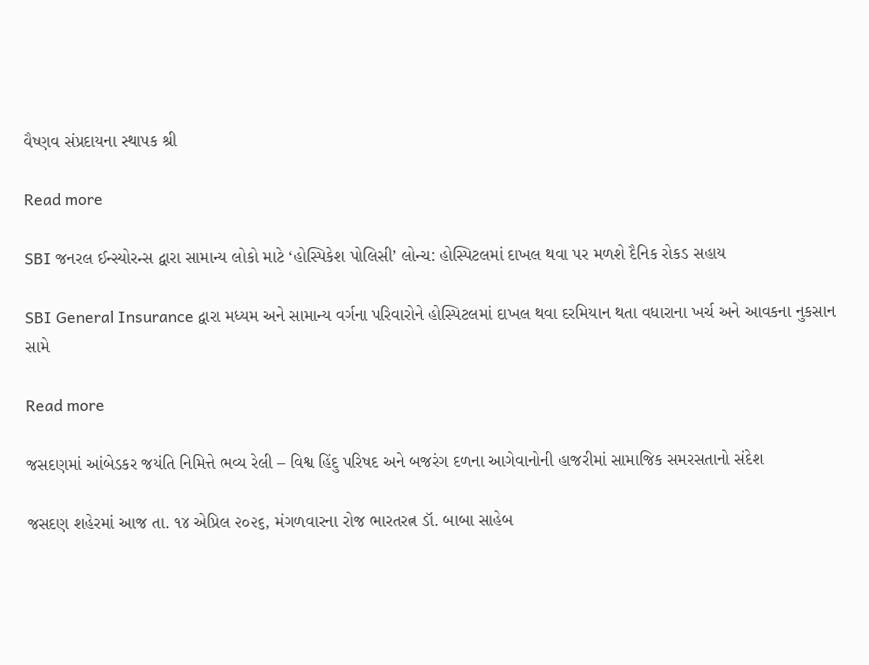વૈષ્ણવ સંપ્રદાયના સ્થાપક શ્રી

Read more

SBI જનરલ ઈન્સ્યોરન્સ દ્વારા સામાન્ય લોકો માટે ‘હોસ્પિકેશ પોલિસી’ લોન્ચ: હોસ્પિટલમાં દાખલ થવા પર મળશે દૈનિક રોકડ સહાય

SBI General Insurance દ્વારા મધ્યમ અને સામાન્ય વર્ગના પરિવારોને હોસ્પિટલમાં દાખલ થવા દરમિયાન થતા વધારાના ખર્ચ અને આવકના નુકસાન સામે

Read more

જસદણમાં આંબેડકર જયંતિ નિમિત્તે ભવ્ય રેલી – વિશ્વ હિંદુ પરિષદ અને બજરંગ દળના આગેવાનોની હાજરીમાં સામાજિક સમરસતાનો સંદેશ

જસદણ શહેરમાં આજ તા. ૧૪ એપ્રિલ ૨૦૨૬, મંગળવારના રોજ ભારતરત્ન ડૉ. બાબા સાહેબ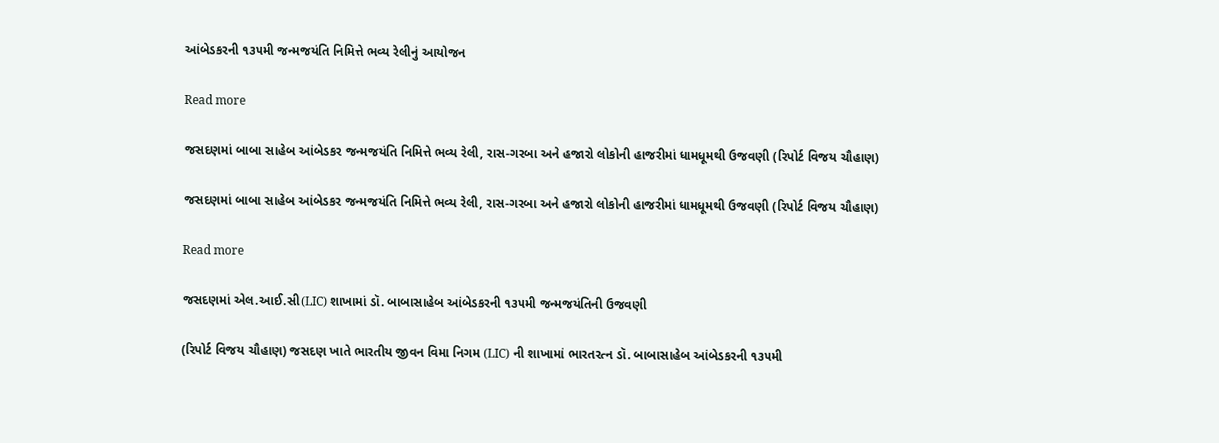આંબેડકરની ૧૩૫મી જન્મજયંતિ નિમિત્તે ભવ્ય રેલીનું આયોજન

Read more

જસદણમાં બાબા સાહેબ આંબેડકર જન્મજયંતિ નિમિત્તે ભવ્ય રેલી, રાસ-ગરબા અને હજારો લોકોની હાજરીમાં ધામધૂમથી ઉજવણી (રિપોર્ટ વિજય ચૌહાણ)

જસદણમાં બાબા સાહેબ આંબેડકર જન્મજયંતિ નિમિત્તે ભવ્ય રેલી, રાસ-ગરબા અને હજારો લોકોની હાજરીમાં ધામધૂમથી ઉજવણી (રિપોર્ટ વિજય ચૌહાણ)

Read more

જસદણમાં એલ.આઈ.સી(LIC) શાખામાં ડૉ. બાબાસાહેબ આંબેડકરની ૧૩૫મી જન્મજયંતિની ઉજવણી

(રિપોર્ટ વિજય ચૌહાણ) જસદણ ખાતે ભારતીય જીવન વિમા નિગમ (LIC) ની શાખામાં ભારતરત્ન ડૉ. બાબાસાહેબ આંબેડકરની ૧૩૫મી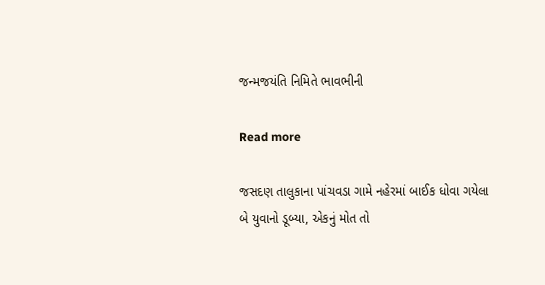જન્મજયંતિ નિમિતે ભાવભીની

Read more

જસદણ તાલુકાના પાંચવડા ગામે નહેરમાં બાઈક ધોવા ગયેલા બે યુવાનો ડૂબ્યા, એકનું મોત તો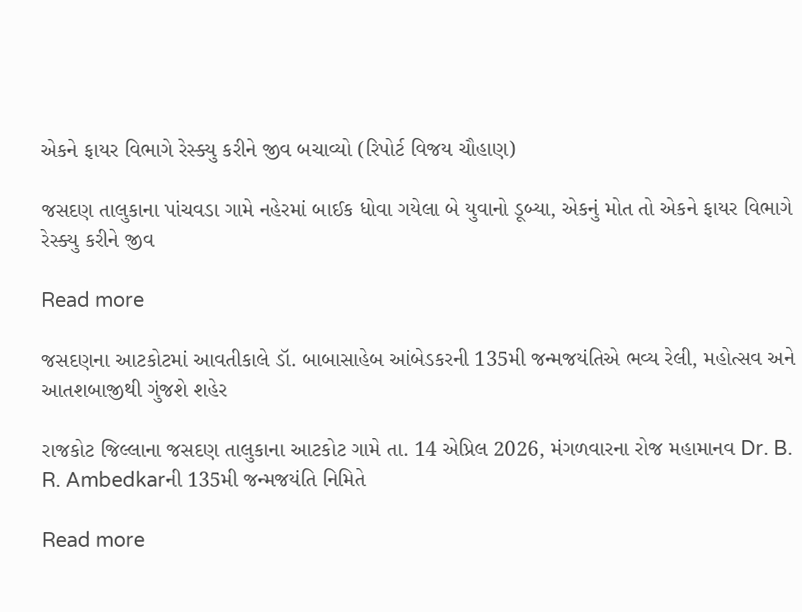એકને ફાયર વિભાગે રેસ્ક્યુ કરીને જીવ બચાવ્યો (રિપોર્ટ વિજય ચૌહાણ)

જસદણ તાલુકાના પાંચવડા ગામે નહેરમાં બાઈક ધોવા ગયેલા બે યુવાનો ડૂબ્યા, એકનું મોત તો એકને ફાયર વિભાગે રેસ્ક્યુ કરીને જીવ

Read more

જસદણના આટકોટમાં આવતીકાલે ડૉ. બાબાસાહેબ આંબેડકરની 135મી જન્મજયંતિએ ભવ્ય રેલી, મહોત્સવ અને આતશબાજીથી ગુંજશે શહેર

રાજકોટ જિલ્લાના જસદણ તાલુકાના આટકોટ ગામે તા. 14 એપ્રિલ 2026, મંગળવારના રોજ મહામાનવ Dr. B. R. Ambedkarની 135મી જન્મજયંતિ નિમિતે

Read more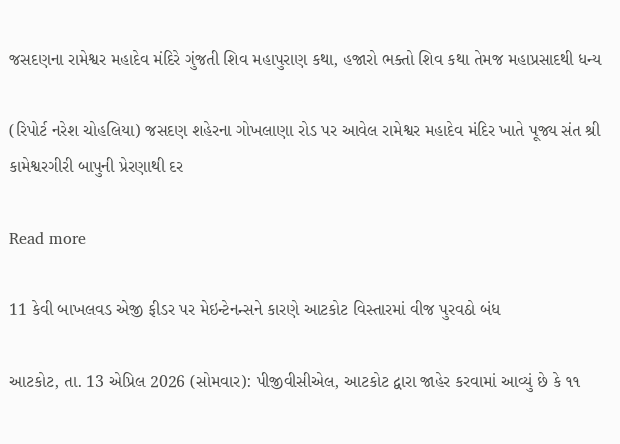જસદણના રામેશ્વર મહાદેવ મંદિરે ગુંજતી શિવ મહાપુરાણ કથા, હજારો ભક્તો શિવ કથા તેમજ મહાપ્રસાદથી ધન્ય

(રિપોર્ટ નરેશ ચોહલિયા) જસદણ શહેરના ગોખલાણા રોડ પર આવેલ રામેશ્વર મહાદેવ મંદિર ખાતે પૂજ્ય સંત શ્રી કામેશ્વરગીરી બાપુની પ્રેરણાથી દર

Read more

11 કેવી બાખલવડ એજી ફીડર પર મેઇન્ટેનન્સને કારણે આટકોટ વિસ્તારમાં વીજ પુરવઠો બંધ

આટકોટ, તા. 13 એપ્રિલ 2026 (સોમવાર): પીજીવીસીએલ, આટકોટ દ્વારા જાહેર કરવામાં આવ્યું છે કે ૧૧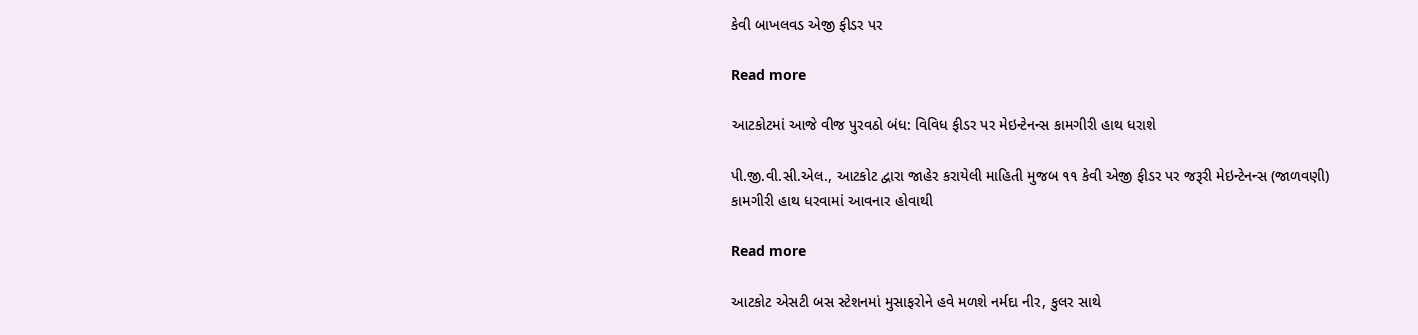કેવી બાખલવડ એજી ફીડર પર

Read more

આટકોટમાં આજે વીજ પુરવઠો બંધ: વિવિધ ફીડર પર મેઇન્ટેનન્સ કામગીરી હાથ ધરાશે

પી.જી.વી.સી.એલ., આટકોટ દ્વારા જાહેર કરાયેલી માહિતી મુજબ ૧૧ કેવી એજી ફીડર પર જરૂરી મેઇન્ટેનન્સ (જાળવણી) કામગીરી હાથ ધરવામાં આવનાર હોવાથી

Read more

આટકોટ એસટી બસ સ્ટેશનમાં મુસાફરોને હવે મળશે નર્મદા નીર, કુલર સાથે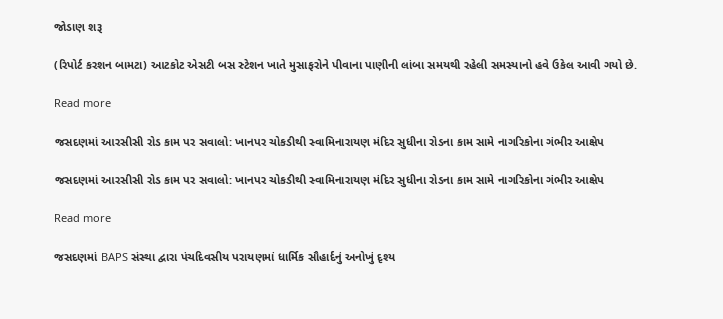જોડાણ શરૂ

(રિપોર્ટ કરશન બામટા) આટકોટ એસટી બસ સ્ટેશન ખાતે મુસાફરોને પીવાના પાણીની લાંબા સમયથી રહેલી સમસ્યાનો હવે ઉકેલ આવી ગયો છે.

Read more

જસદણમાં આરસીસી રોડ કામ પર સવાલો: ખાનપર ચોકડીથી સ્વામિનારાયણ મંદિર સુધીના રોડના કામ સામે નાગરિકોના ગંભીર આક્ષેપ

જસદણમાં આરસીસી રોડ કામ પર સવાલો: ખાનપર ચોકડીથી સ્વામિનારાયણ મંદિર સુધીના રોડના કામ સામે નાગરિકોના ગંભીર આક્ષેપ

Read more

જસદણમાં BAPS સંસ્થા દ્વારા પંચદિવસીય પરાયણમાં ધાર્મિક સૌહાર્દનું અનોખું દૃશ્ય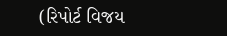(રિપોર્ટ વિજય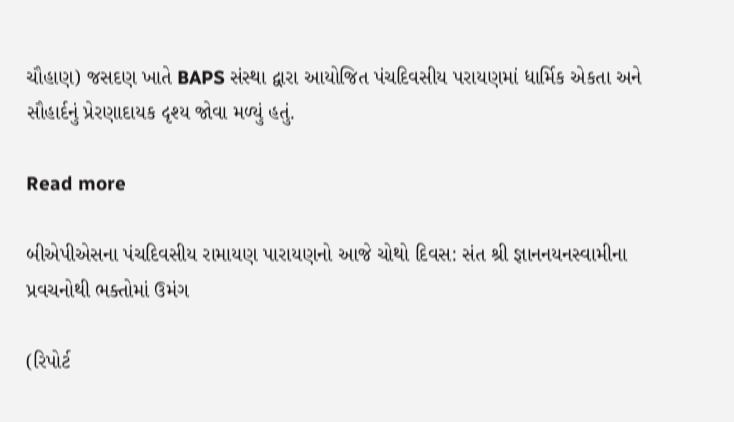ચૌહાણ) જસદણ ખાતે BAPS સંસ્થા દ્વારા આયોજિત પંચદિવસીય પરાયણમાં ધાર્મિક એકતા અને સૌહાર્દનું પ્રેરણાદાયક દૃશ્ય જોવા મળ્યું હતું.

Read more

બીએપીએસના પંચદિવસીય રામાયણ પારાયણનો આજે ચોથો દિવસ: સંત શ્રી જ્ઞાનનયનસ્વામીના પ્રવચનોથી ભક્તોમાં ઉમંગ

(રિપોર્ટ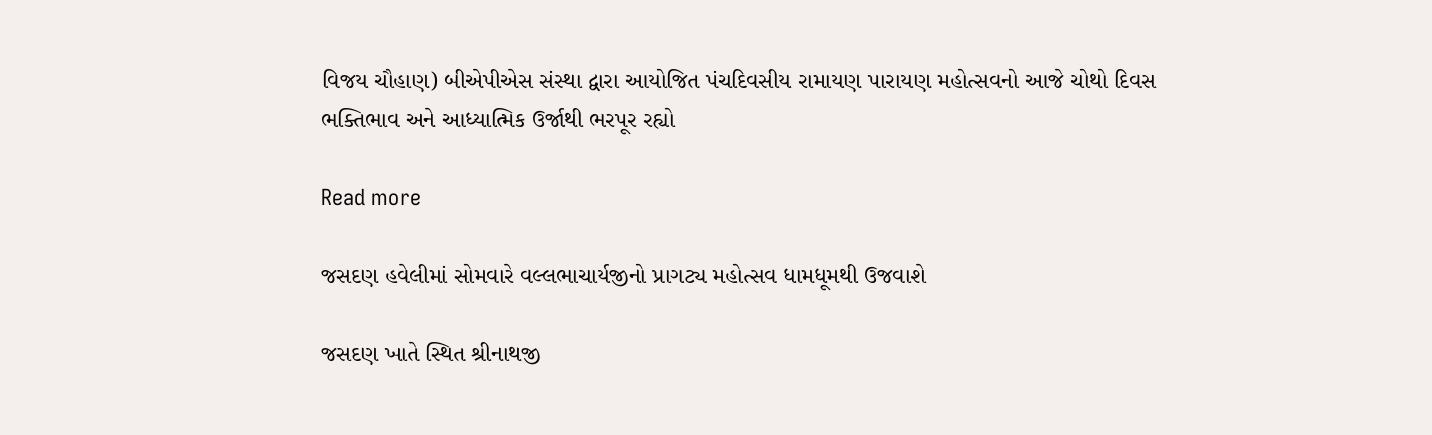વિજય ચૌહાણ) બીએપીએસ સંસ્થા દ્વારા આયોજિત પંચદિવસીય રામાયણ પારાયણ મહોત્સવનો આજે ચોથો દિવસ ભક્તિભાવ અને આધ્યાત્મિક ઉર્જાથી ભરપૂર રહ્યો

Read more

જસદણ હવેલીમાં સોમવારે વલ્લભાચાર્યજીનો પ્રાગટ્ય મહોત્સવ ધામધૂમથી ઉજવાશે

જસદણ ખાતે સ્થિત શ્રીનાથજી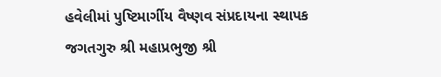હવેલીમાં પુષ્ટિમાર્ગીય વૈષ્ણવ સંપ્રદાયના સ્થાપક જગતગુરુ શ્રી મહાપ્રભુજી શ્રી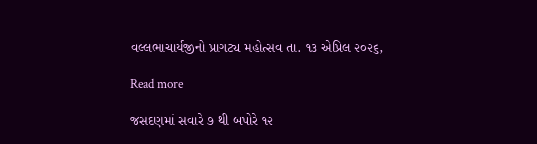વલ્લભાચાર્યજીનો પ્રાગટ્ય મહોત્સવ તા. ૧૩ એપ્રિલ ૨૦૨૬,

Read more

જસદણમાં સવારે ૭ થી બપોરે ૧૨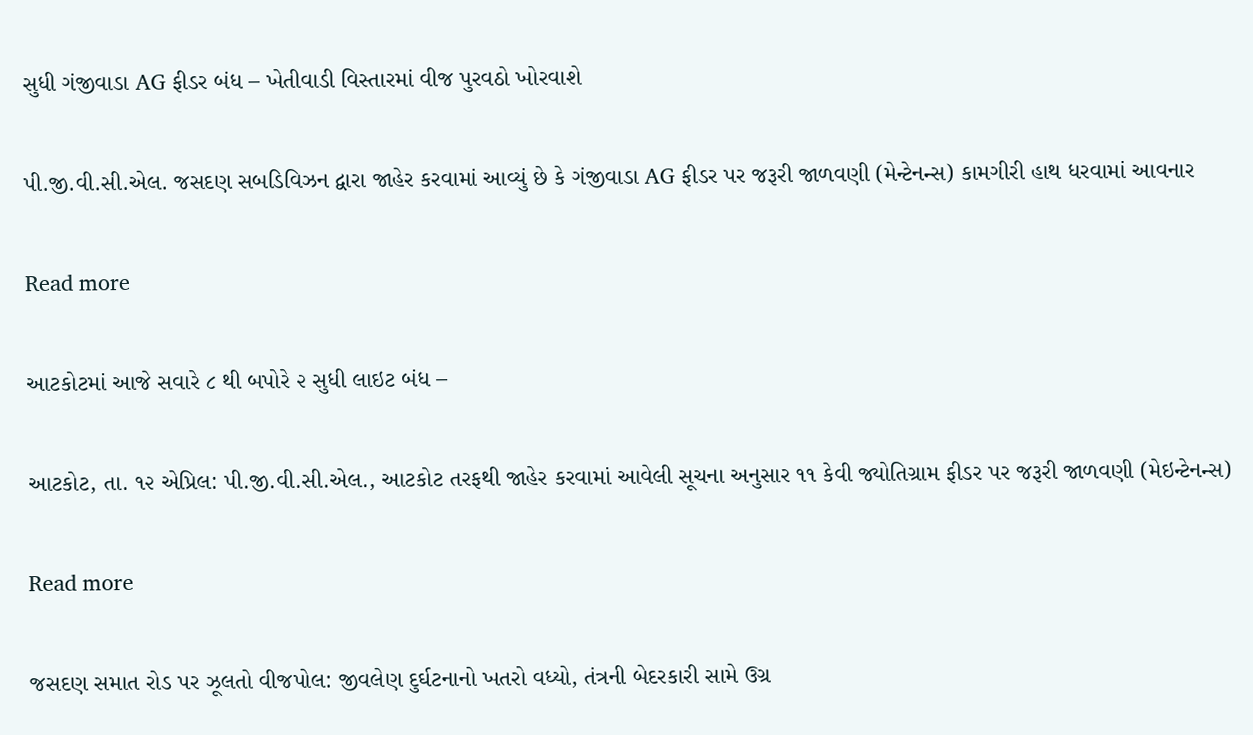સુધી ગંજીવાડા AG ફીડર બંધ – ખેતીવાડી વિસ્તારમાં વીજ પુરવઠો ખોરવાશે

પી.જી.વી.સી.એલ. જસદણ સબડિવિઝન દ્વારા જાહેર કરવામાં આવ્યું છે કે ગંજીવાડા AG ફીડર પર જરૂરી જાળવણી (મેન્ટેનન્સ) કામગીરી હાથ ધરવામાં આવનાર

Read more

આટકોટમાં આજે સવારે ૮ થી બપોરે ૨ સુધી લાઇટ બંધ –

આટકોટ, તા. ૧૨ એપ્રિલ: પી.જી.વી.સી.એલ., આટકોટ તરફથી જાહેર કરવામાં આવેલી સૂચના અનુસાર ૧૧ કેવી જ્યોતિગ્રામ ફીડર પર જરૂરી જાળવણી (મેઇન્ટેનન્સ)

Read more

જસદણ સમાત રોડ પર ઝૂલતો વીજપોલ: જીવલેણ દુર્ઘટનાનો ખતરો વધ્યો, તંત્રની બેદરકારી સામે ઉગ્ર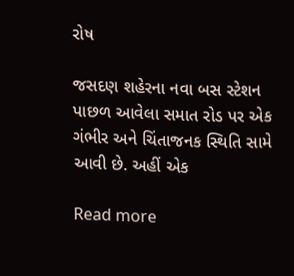રોષ

જસદણ શહેરના નવા બસ સ્ટેશન પાછળ આવેલા સમાત રોડ પર એક ગંભીર અને ચિંતાજનક સ્થિતિ સામે આવી છે. અહીં એક

Read more